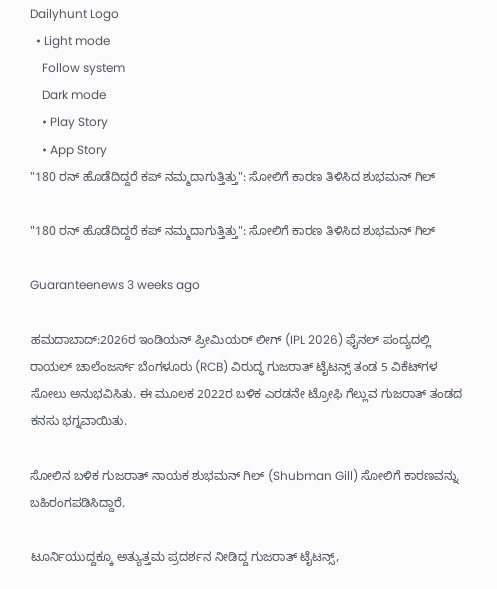Dailyhunt Logo
  • Light mode
    Follow system
    Dark mode
    • Play Story
    • App Story
"180 ರನ್‌ ಹೊಡೆದಿದ್ದರೆ ಕಪ್ ನಮ್ಮದಾಗುತ್ತಿತ್ತು": ಸೋಲಿಗೆ ಕಾರಣ ತಿಳಿಸಿದ ಶುಭಮನ್ ಗಿಲ್

"180 ರನ್‌ ಹೊಡೆದಿದ್ದರೆ ಕಪ್ ನಮ್ಮದಾಗುತ್ತಿತ್ತು": ಸೋಲಿಗೆ ಕಾರಣ ತಿಳಿಸಿದ ಶುಭಮನ್ ಗಿಲ್

Guaranteenews 3 weeks ago

ಹಮದಾಬಾದ್:2026ರ ಇಂಡಿಯನ್ ಪ್ರೀಮಿಯರ್ ಲೀಗ್ (IPL 2026) ಫೈನಲ್ ಪಂದ್ಯದಲ್ಲಿ ರಾಯಲ್ ಚಾಲೆಂಜರ್ಸ್ ಬೆಂಗಳೂರು (RCB) ವಿರುದ್ಧ ಗುಜರಾತ್ ಟೈಟನ್ಸ್ ತಂಡ 5 ವಿಕೆಟ್‌ಗಳ ಸೋಲು ಅನುಭವಿಸಿತು. ಈ ಮೂಲಕ 2022ರ ಬಳಿಕ ಎರಡನೇ ಟ್ರೋಫಿ ಗೆಲ್ಲುವ ಗುಜರಾತ್ ತಂಡದ ಕನಸು ಭಗ್ನವಾಯಿತು.

ಸೋಲಿನ ಬಳಿಕ ಗುಜರಾತ್ ನಾಯಕ ಶುಭಮನ್ ಗಿಲ್ (Shubman Gill) ಸೋಲಿಗೆ ಕಾರಣವನ್ನು ಬಹಿರಂಗಪಡಿಸಿದ್ದಾರೆ.

ಟೂರ್ನಿಯುದ್ದಕ್ಕೂ ಅತ್ಯುತ್ತಮ ಪ್ರದರ್ಶನ ನೀಡಿದ್ದ ಗುಜರಾತ್ ಟೈಟನ್ಸ್,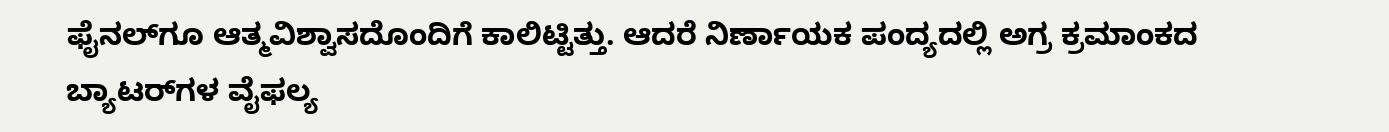ಫೈನಲ್‌ಗೂ ಆತ್ಮವಿಶ್ವಾಸದೊಂದಿಗೆ ಕಾಲಿಟ್ಟಿತ್ತು. ಆದರೆ ನಿರ್ಣಾಯಕ ಪಂದ್ಯದಲ್ಲಿ ಅಗ್ರ ಕ್ರಮಾಂಕದ ಬ್ಯಾಟರ್‌ಗಳ ವೈಫಲ್ಯ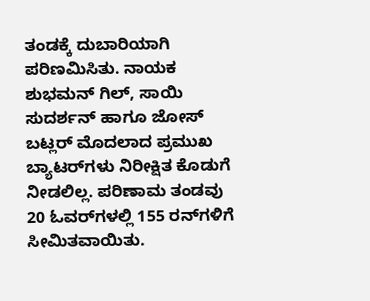ತಂಡಕ್ಕೆ ದುಬಾರಿಯಾಗಿ ಪರಿಣಮಿಸಿತು. ನಾಯಕ ಶುಭಮನ್ ಗಿಲ್, ಸಾಯಿ ಸುದರ್ಶನ್ ಹಾಗೂ ಜೋಸ್ ಬಟ್ಲರ್ ಮೊದಲಾದ ಪ್ರಮುಖ ಬ್ಯಾಟರ್‌ಗಳು ನಿರೀಕ್ಷಿತ ಕೊಡುಗೆ ನೀಡಲಿಲ್ಲ. ಪರಿಣಾಮ ತಂಡವು 20 ಓವರ್‌ಗಳಲ್ಲಿ 155 ರನ್‌ಗಳಿಗೆ ಸೀಮಿತವಾಯಿತು.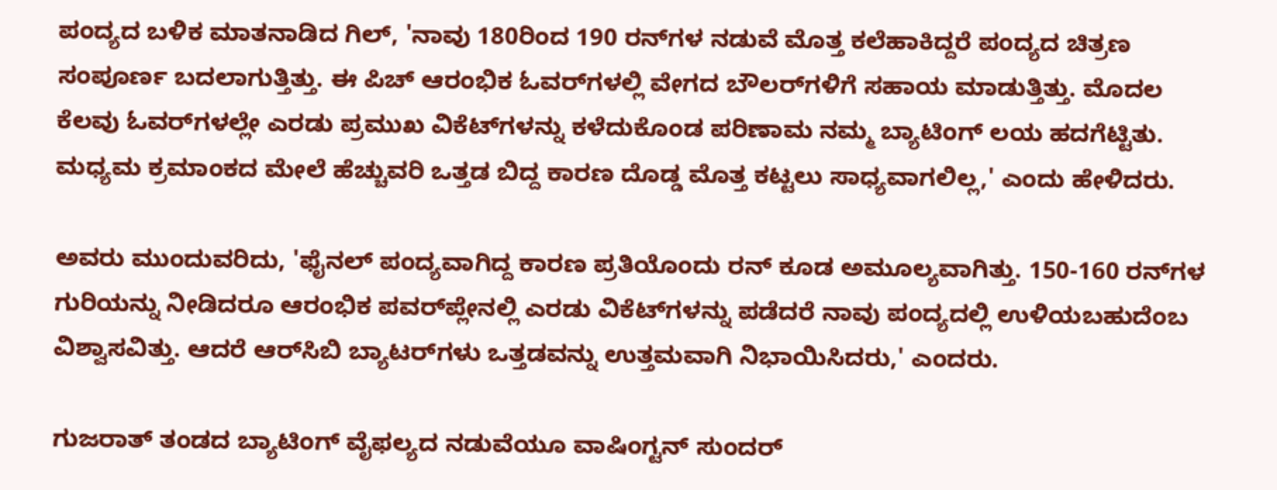ಪಂದ್ಯದ ಬಳಿಕ ಮಾತನಾಡಿದ ಗಿಲ್, 'ನಾವು 180ರಿಂದ 190 ರನ್‌ಗಳ ನಡುವೆ ಮೊತ್ತ ಕಲೆಹಾಕಿದ್ದರೆ ಪಂದ್ಯದ ಚಿತ್ರಣ ಸಂಪೂರ್ಣ ಬದಲಾಗುತ್ತಿತ್ತು. ಈ ಪಿಚ್ ಆರಂಭಿಕ ಓವರ್‌ಗಳಲ್ಲಿ ವೇಗದ ಬೌಲರ್‌ಗಳಿಗೆ ಸಹಾಯ ಮಾಡುತ್ತಿತ್ತು. ಮೊದಲ ಕೆಲವು ಓವರ್‌ಗಳಲ್ಲೇ ಎರಡು ಪ್ರಮುಖ ವಿಕೆಟ್‌ಗಳನ್ನು ಕಳೆದುಕೊಂಡ ಪರಿಣಾಮ ನಮ್ಮ ಬ್ಯಾಟಿಂಗ್ ಲಯ ಹದಗೆಟ್ಟಿತು. ಮಧ್ಯಮ ಕ್ರಮಾಂಕದ ಮೇಲೆ ಹೆಚ್ಚುವರಿ ಒತ್ತಡ ಬಿದ್ದ ಕಾರಣ ದೊಡ್ಡ ಮೊತ್ತ ಕಟ್ಟಲು ಸಾಧ್ಯವಾಗಲಿಲ್ಲ,' ಎಂದು ಹೇಳಿದರು.

ಅವರು ಮುಂದುವರಿದು, 'ಫೈನಲ್ ಪಂದ್ಯವಾಗಿದ್ದ ಕಾರಣ ಪ್ರತಿಯೊಂದು ರನ್ ಕೂಡ ಅಮೂಲ್ಯವಾಗಿತ್ತು. 150-160 ರನ್‌ಗಳ ಗುರಿಯನ್ನು ನೀಡಿದರೂ ಆರಂಭಿಕ ಪವರ್‌ಪ್ಲೇನಲ್ಲಿ ಎರಡು ವಿಕೆಟ್‌ಗಳನ್ನು ಪಡೆದರೆ ನಾವು ಪಂದ್ಯದಲ್ಲಿ ಉಳಿಯಬಹುದೆಂಬ ವಿಶ್ವಾಸವಿತ್ತು. ಆದರೆ ಆರ್‌ಸಿಬಿ ಬ್ಯಾಟರ್‌ಗಳು ಒತ್ತಡವನ್ನು ಉತ್ತಮವಾಗಿ ನಿಭಾಯಿಸಿದರು,' ಎಂದರು.

ಗುಜರಾತ್ ತಂಡದ ಬ್ಯಾಟಿಂಗ್ ವೈಫಲ್ಯದ ನಡುವೆಯೂ ವಾಷಿಂಗ್ಟನ್ ಸುಂದರ್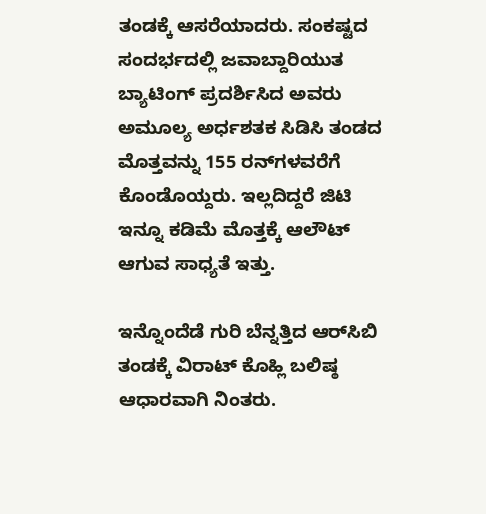ತಂಡಕ್ಕೆ ಆಸರೆಯಾದರು. ಸಂಕಷ್ಟದ ಸಂದರ್ಭದಲ್ಲಿ ಜವಾಬ್ದಾರಿಯುತ ಬ್ಯಾಟಿಂಗ್ ಪ್ರದರ್ಶಿಸಿದ ಅವರು ಅಮೂಲ್ಯ ಅರ್ಧಶತಕ ಸಿಡಿಸಿ ತಂಡದ ಮೊತ್ತವನ್ನು 155 ರನ್‌ಗಳವರೆಗೆ ಕೊಂಡೊಯ್ದರು. ಇಲ್ಲದಿದ್ದರೆ ಜಿಟಿ ಇನ್ನೂ ಕಡಿಮೆ ಮೊತ್ತಕ್ಕೆ ಆಲೌಟ್ ಆಗುವ ಸಾಧ್ಯತೆ ಇತ್ತು.

ಇನ್ನೊಂದೆಡೆ ಗುರಿ ಬೆನ್ನತ್ತಿದ ಆರ್‌ಸಿಬಿ ತಂಡಕ್ಕೆ ವಿರಾಟ್ ಕೊಹ್ಲಿ ಬಲಿಷ್ಠ ಆಧಾರವಾಗಿ ನಿಂತರು.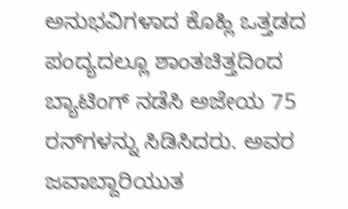ಅನುಭವಿಗಳಾದ ಕೊಹ್ಲಿ ಒತ್ತಡದ ಪಂದ್ಯದಲ್ಲೂ ಶಾಂತಚಿತ್ತದಿಂದ ಬ್ಯಾಟಿಂಗ್ ನಡೆಸಿ ಅಜೇಯ 75 ರನ್‌ಗಳನ್ನು ಸಿಡಿಸಿದರು. ಅವರ ಜವಾಬ್ದಾರಿಯುತ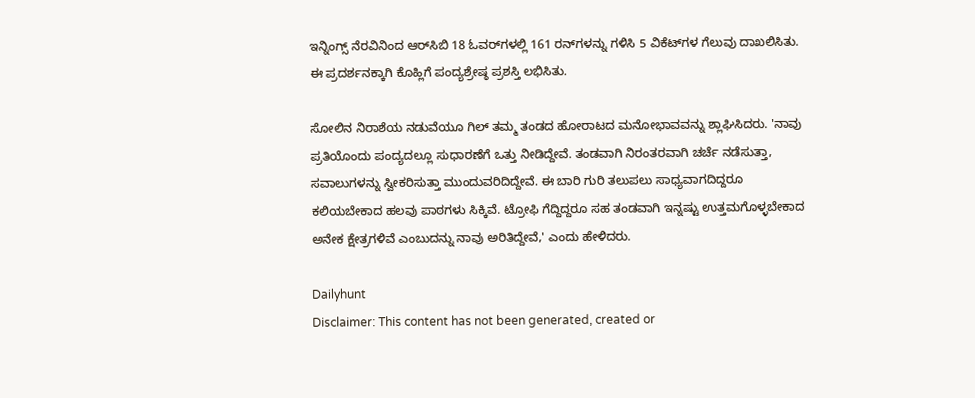ಇನ್ನಿಂಗ್ಸ್ ನೆರವಿನಿಂದ ಆರ್‌ಸಿಬಿ 18 ಓವರ್‌ಗಳಲ್ಲಿ 161 ರನ್‌ಗಳನ್ನು ಗಳಿಸಿ 5 ವಿಕೆಟ್‌ಗಳ ಗೆಲುವು ದಾಖಲಿಸಿತು. ಈ ಪ್ರದರ್ಶನಕ್ಕಾಗಿ ಕೊಹ್ಲಿಗೆ ಪಂದ್ಯಶ್ರೇಷ್ಠ ಪ್ರಶಸ್ತಿ ಲಭಿಸಿತು.

ಸೋಲಿನ ನಿರಾಶೆಯ ನಡುವೆಯೂ ಗಿಲ್ ತಮ್ಮ ತಂಡದ ಹೋರಾಟದ ಮನೋಭಾವವನ್ನು ಶ್ಲಾಘಿಸಿದರು. 'ನಾವು ಪ್ರತಿಯೊಂದು ಪಂದ್ಯದಲ್ಲೂ ಸುಧಾರಣೆಗೆ ಒತ್ತು ನೀಡಿದ್ದೇವೆ. ತಂಡವಾಗಿ ನಿರಂತರವಾಗಿ ಚರ್ಚೆ ನಡೆಸುತ್ತಾ, ಸವಾಲುಗಳನ್ನು ಸ್ವೀಕರಿಸುತ್ತಾ ಮುಂದುವರಿದಿದ್ದೇವೆ. ಈ ಬಾರಿ ಗುರಿ ತಲುಪಲು ಸಾಧ್ಯವಾಗದಿದ್ದರೂ ಕಲಿಯಬೇಕಾದ ಹಲವು ಪಾಠಗಳು ಸಿಕ್ಕಿವೆ. ಟ್ರೋಫಿ ಗೆದ್ದಿದ್ದರೂ ಸಹ ತಂಡವಾಗಿ ಇನ್ನಷ್ಟು ಉತ್ತಮಗೊಳ್ಳಬೇಕಾದ ಅನೇಕ ಕ್ಷೇತ್ರಗಳಿವೆ ಎಂಬುದನ್ನು ನಾವು ಅರಿತಿದ್ದೇವೆ,' ಎಂದು ಹೇಳಿದರು.

Dailyhunt
Disclaimer: This content has not been generated, created or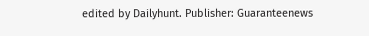edited by Dailyhunt. Publisher: Guaranteenews